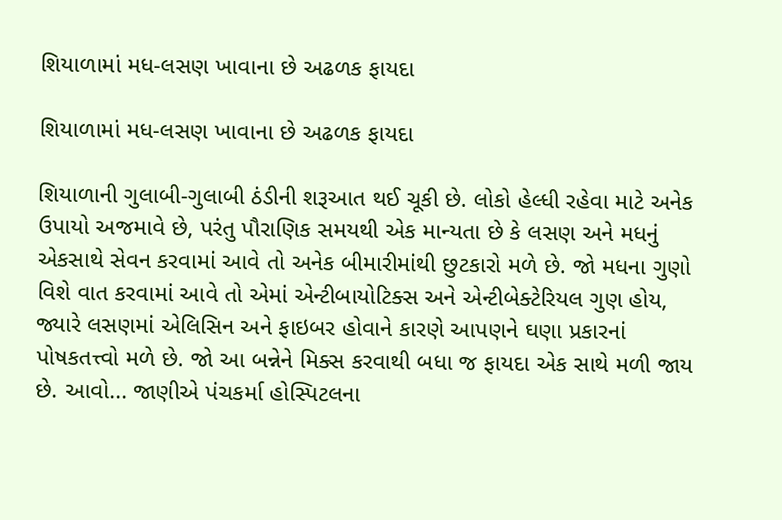શિયાળામાં મધ-લસણ ખાવાના છે અઢળક ફાયદા

શિયાળામાં મધ-લસણ ખાવાના છે અઢળક ફાયદા

શિયાળાની ગુલાબી-ગુલાબી ઠંડીની શરૂઆત થઈ ચૂકી છે. લોકો હેલ્ધી રહેવા માટે અનેક ઉપાયો અજમાવે છે, પરંતુ પૌરાણિક સમયથી એક માન્યતા છે કે લસણ અને મધનું એકસાથે સેવન કરવામાં આવે તો અનેક બીમારીમાંથી છુટકારો મળે છે. જો મધના ગુણો વિશે વાત કરવામાં આવે તો એમાં એન્ટીબાયોટિક્સ અને એન્ટીબેક્ટેરિયલ ગુણ હોય, જ્યારે લસણમાં એલિસિન અને ફાઇબર હોવાને કારણે આપણને ઘણા પ્રકારનાં પોષકતત્ત્વો મળે છે. જો આ બન્નેને મિક્સ કરવાથી બધા જ ફાયદા એક સાથે મળી જાય છે. આવો... જાણીએ પંચકર્મા હોસ્પિટલના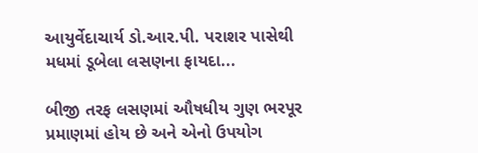આયુર્વેદાચાર્ય ડો.આર.પી. પરાશર પાસેથી મધમાં ડૂબેલા લસણના ફાયદા...

બીજી તરફ લસણમાં ઔષધીય ગુણ ભરપૂર પ્રમાણમાં હોય છે અને એનો ઉપયોગ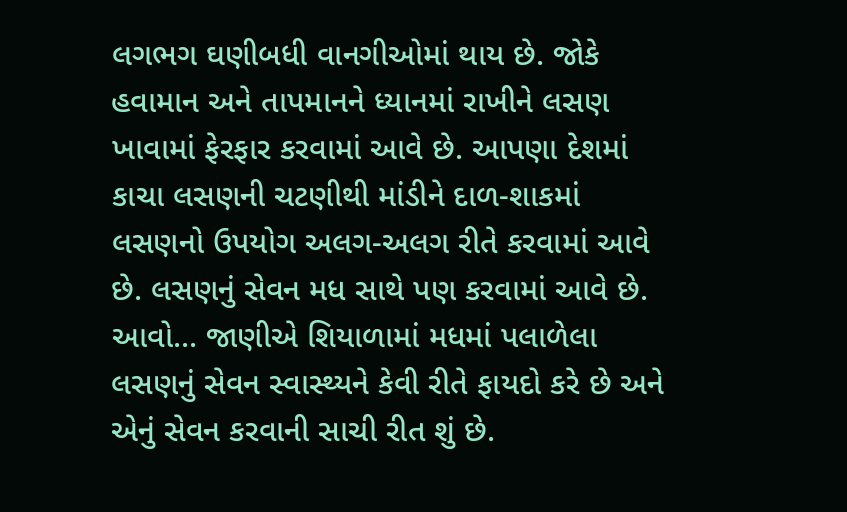લગભગ ઘણીબધી વાનગીઓમાં થાય છે. જોકે હવામાન અને તાપમાનને ધ્યાનમાં રાખીને લસણ ખાવામાં ફેરફાર કરવામાં આવે છે. આપણા દેશમાં કાચા લસણની ચટણીથી માંડીને દાળ-શાકમાં લસણનો ઉપયોગ અલગ-અલગ રીતે કરવામાં આવે છે. લસણનું સેવન મધ સાથે પણ કરવામાં આવે છે. આવો... જાણીએ શિયાળામાં મધમાં પલાળેલા લસણનું સેવન સ્વાસ્થ્યને કેવી રીતે ફાયદો કરે છે અને એનું સેવન કરવાની સાચી રીત શું છે.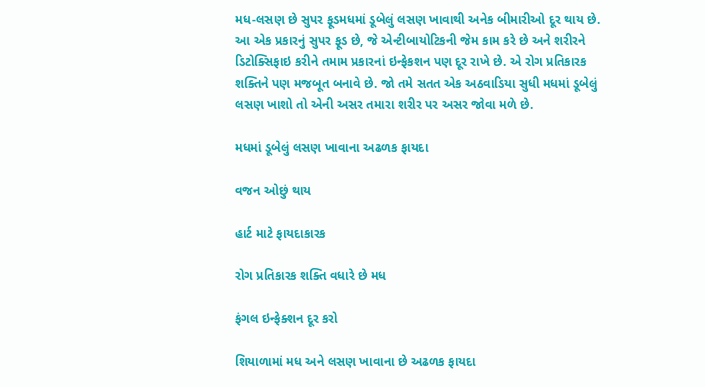મધ-લસણ છે સુપર ફૂડ‌‌મધમાં ડૂબેલું લસણ ખાવાથી અનેક બીમારીઓ દૂર થાય છે. આ એક પ્રકારનું સુપર ફૂડ છે, જે એન્ટીબાયોટિકની જેમ કામ કરે છે અને શરીરને ડિટોક્સિફાઇ કરીને તમામ પ્રકારનાં ઇન્ફેકશન પણ દૂર રાખે છે. એ રોગ પ્રતિકારક શક્તિને પણ મજબૂત બનાવે છે. જો તમે સતત એક અઠવાડિયા સુધી મધમાં ડૂબેલું લસણ ખાશો તો એની અસર તમારા શરીર પર અસર જોવા મળે છે.

મધમાં ડૂબેલું લસણ ખાવાના અઢળક ફાયદા

વજન ઓછું થાય

હાર્ટ માટે ફાયદાકારક

રોગ પ્રતિકારક શક્તિ વધારે છે મધ

ફંગલ ઇન્ફેક્શન દૂર કરો

શિયાળામાં મધ અને લસણ ખાવાના છે અઢળક ફાયદા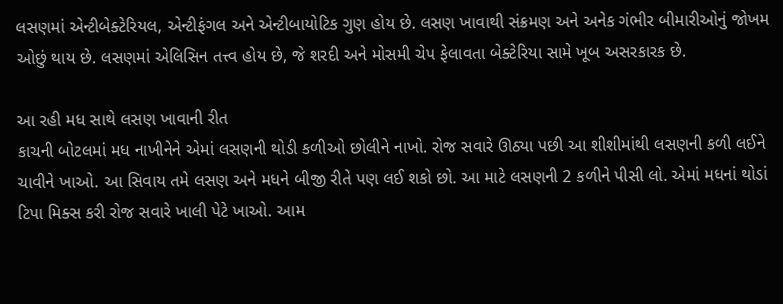લસણમાં એન્ટીબેક્ટેરિયલ, એન્ટીફંગલ અને એન્ટીબાયોટિક ગુણ હોય છે. લસણ ખાવાથી સંક્રમણ અને અનેક ગંભીર બીમારીઓનું જોખમ ઓછું થાય છે. લસણમાં એલિસિન તત્ત્વ હોય છે, જે શરદી અને મોસમી ચેપ ફેલાવતા બેક્ટેરિયા સામે ખૂબ અસરકારક છે.

આ રહી મધ સાથે લસણ ખાવાની રીત
કાચની બોટલમાં મધ નાખીનેને એમાં લસણની થોડી કળીઓ છોલીને નાખો. રોજ સવારે ઊઠ્યા પછી આ શીશીમાંથી લસણની કળી લઈને ચાવીને ખાઓ. આ સિવાય તમે લસણ અને મધને બીજી રીતે પણ લઈ શકો છો. આ માટે લસણની 2 કળીને પીસી લો. એમાં મધનાં થોડાં ટિપા મિક્સ કરી રોજ સવારે ખાલી પેટે ખાઓ. આમ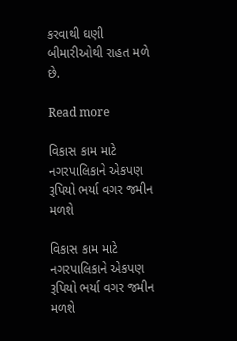કરવાથી ઘણી બીમારીઓથી રાહત મળે છે.

Read more

વિકાસ કામ માટે નગરપાલિકાને એકપણ રૂપિયો ભર્યા વગર જમીન મળશે

વિકાસ કામ માટે નગરપાલિકાને એકપણ રૂપિયો ભર્યા વગર જમીન મળશે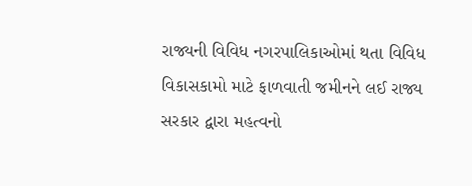રાજ્યની વિવિધ નગરપાલિકાઓમાં થતા વિવિધ વિકાસકામો માટે ફાળવાતી જમીનને લઈ રાજ્ય સરકાર દ્વારા મહત્વનો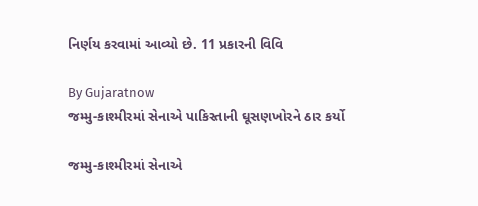નિર્ણય કરવામાં આવ્યો છે. 11 પ્રકારની વિવિ

By Gujaratnow
જમ્મુ-કાશ્મીરમાં સેનાએ પાકિસ્તાની ઘૂસણખોરને ઠાર કર્યો

જમ્મુ-કાશ્મીરમાં સેનાએ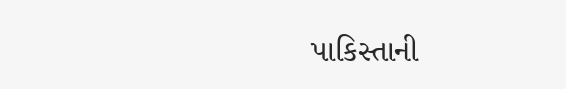પાકિસ્તાની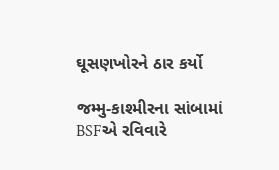ઘૂસણખોરને ઠાર કર્યો

જમ્મુ-કાશ્મીરના સાંબામાં BSFએ રવિવારે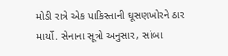મોડી રાત્રે એક પાકિસ્તાની ઘૂસણખોરને ઠાર માર્યો. સેનાના સૂત્રો અનુસાર, સાંબા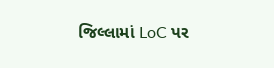જિલ્લામાં LoC પર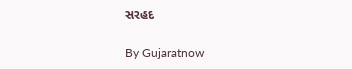સરહદ

By Gujaratnow